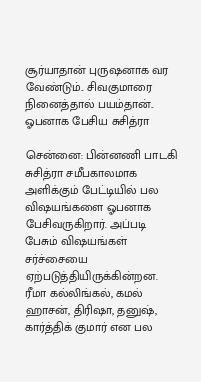சூர்யாதான் புருஷனாக வர வேண்டும்.. சிவகுமாரை நினைத்தால் பயம்தான்.. ஓபனாக பேசிய சுசித்ரா

சென்னை: பின்னணி பாடகி சுசித்ரா சமீபகாலமாக அளிக்கும் பேட்டியில் பல விஷயங்களை ஓபனாக பேசிவருகிறார். அப்படி பேசும் விஷயங்கள் சர்ச்சையை ஏற்படுத்தியிருக்கின்றன. ரீமா கல்லிங்கல், கமல் ஹாசன், திரிஷா, தனுஷ், கார்த்திக் குமார் என பல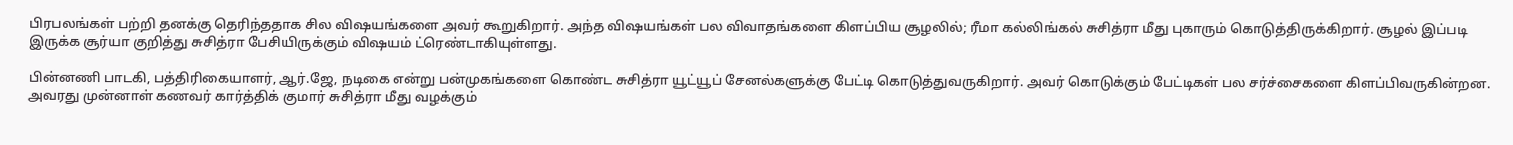பிரபலங்கள் பற்றி தனக்கு தெரிந்ததாக சில விஷயங்களை அவர் கூறுகிறார். அந்த விஷயங்கள் பல விவாதங்களை கிளப்பிய சூழலில்; ரீமா கல்லிங்கல் சுசித்ரா மீது புகாரும் கொடுத்திருக்கிறார். சூழல் இப்படி இருக்க சூர்யா குறித்து சுசித்ரா பேசியிருக்கும் விஷயம் ட்ரெண்டாகியுள்ளது.

பின்னணி பாடகி, பத்திரிகையாளர், ஆர்.ஜே, நடிகை என்று பன்முகங்களை கொண்ட சுசித்ரா யூட்யூப் சேனல்களுக்கு பேட்டி கொடுத்துவருகிறார். அவர் கொடுக்கும் பேட்டிகள் பல சர்ச்சைகளை கிளப்பிவருகின்றன. அவரது முன்னாள் கணவர் கார்த்திக் குமார் சுசித்ரா மீது வழக்கும்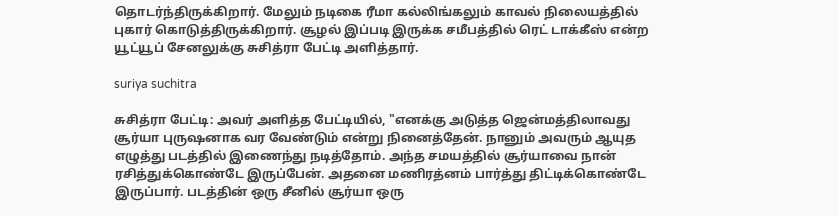தொடர்ந்திருக்கிறார். மேலும் நடிகை ரீமா கல்லிங்கலும் காவல் நிலையத்தில் புகார் கொடுத்திருக்கிறார். சூழல் இப்படி இருக்க சமீபத்தில் ரெட் டாக்கீஸ் என்ற யூட்யூப் சேனலுக்கு சுசித்ரா பேட்டி அளித்தார்.

suriya suchitra

சுசித்ரா பேட்டி: அவர் அளித்த பேட்டியில், "எனக்கு அடுத்த ஜென்மத்திலாவது சூர்யா புருஷனாக வர வேண்டும் என்று நினைத்தேன். நானும் அவரும் ஆயுத எழுத்து படத்தில் இணைந்து நடித்தோம். அந்த சமயத்தில் சூர்யாவை நான் ரசித்துக்கொண்டே இருப்பேன். அதனை மணிரத்னம் பார்த்து திட்டிக்கொண்டே இருப்பார். படத்தின் ஒரு சீனில் சூர்யா ஒரு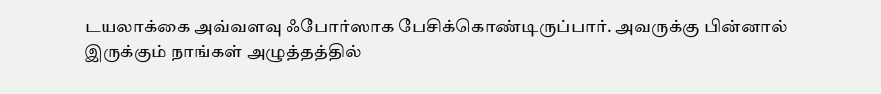டயலாக்கை அவ்வளவு ஃபோர்ஸாக பேசிக்கொண்டிருப்பார். அவருக்கு பின்னால் இருக்கும் நாங்கள் அழுத்தத்தில்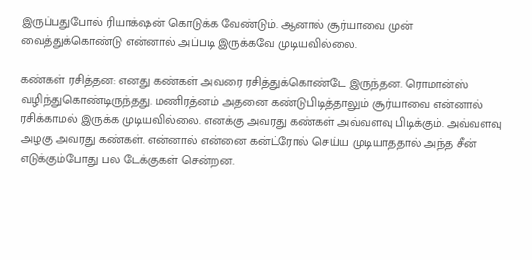இருப்பதுபோல் ரியாக்‌ஷன் கொடுக்க வேண்டும். ஆனால் சூர்யாவை முன் வைத்துக்கொண்டு என்னால் அப்படி இருக்கவே முடியவில்லை.

கண்கள் ரசித்தன: எனது கண்கள் அவரை ரசித்துக்கொண்டே இருந்தன. ரொமான்ஸ் வழிந்துகொண்டிருந்தது. மணிரத்னம் அதனை கண்டுபிடித்தாலும் சூர்யாவை என்னால் ரசிக்காமல் இருக்க முடியவில்லை. எனக்கு அவரது கண்கள் அவ்வளவு பிடிக்கும். அவ்வளவு அழகு அவரது கண்கள். என்னால் என்னை கன்ட்ரோல் செய்ய முடியாததால் அந்த சீன் எடுக்கும்போது பல டேக்குகள் சென்றன.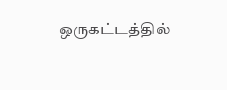ஒருகட்டத்தில்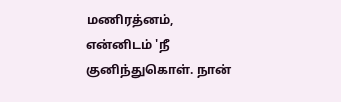மணிரத்னம், என்னிடம் 'நீ குனிந்துகொள். நான்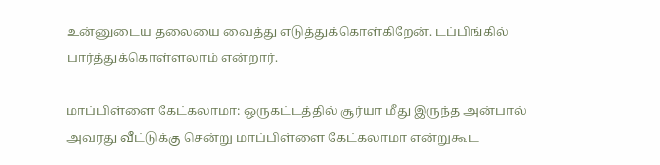உன்னுடைய தலையை வைத்து எடுத்துக்கொள்கிறேன். டப்பிங்கில் பார்த்துக்கொள்ளலாம் என்றார்.

மாப்பிள்ளை கேட்கலாமா: ஒருகட்டத்தில் சூர்யா மீது இருந்த அன்பால் அவரது வீட்டுக்கு சென்று மாப்பிள்ளை கேட்கலாமா என்றுகூட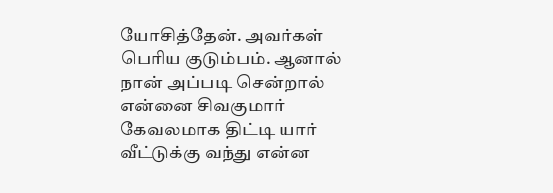யோசித்தேன். அவர்கள் பெரிய குடும்பம். ஆனால் நான் அப்படி சென்றால் என்னை சிவகுமார் கேவலமாக திட்டி யார் வீட்டுக்கு வந்து என்ன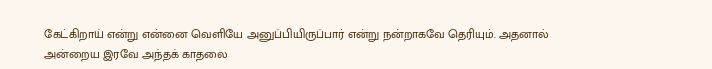கேட்கிறாய் என்று என்னை வெளியே அனுப்பியிருப்பார் என்று நன்றாகவே தெரியும். அதனால் அன்றைய இரவே அந்தக் காதலை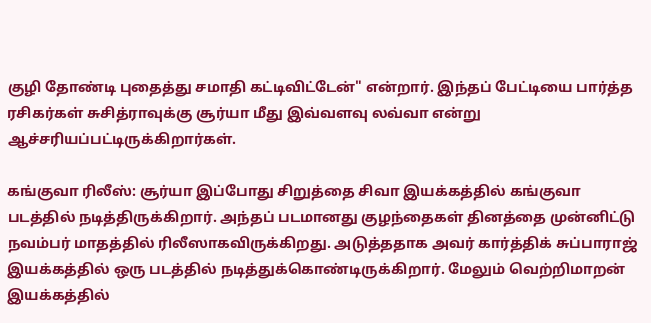குழி தோண்டி புதைத்து சமாதி கட்டிவிட்டேன்" என்றார். இந்தப் பேட்டியை பார்த்த ரசிகர்கள் சுசித்ராவுக்கு சூர்யா மீது இவ்வளவு லவ்வா என்று ஆச்சரியப்பட்டிருக்கிறார்கள்.

கங்குவா ரிலீஸ்: சூர்யா இப்போது சிறுத்தை சிவா இயக்கத்தில் கங்குவா படத்தில் நடித்திருக்கிறார். அந்தப் படமானது குழந்தைகள் தினத்தை முன்னிட்டு நவம்பர் மாதத்தில் ரிலீஸாகவிருக்கிறது. அடுத்ததாக அவர் கார்த்திக் சுப்பாராஜ் இயக்கத்தில் ஒரு படத்தில் நடித்துக்கொண்டிருக்கிறார். மேலும் வெற்றிமாறன் இயக்கத்தில்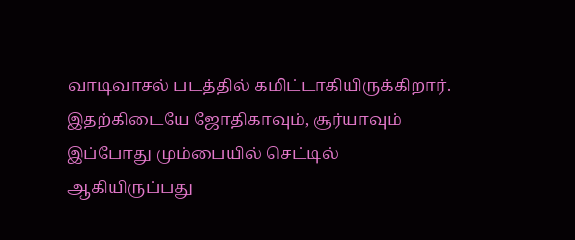வாடிவாசல் படத்தில் கமிட்டாகியிருக்கிறார். இதற்கிடையே ஜோதிகாவும், சூர்யாவும் இப்போது மும்பையில் செட்டில் ஆகியிருப்பது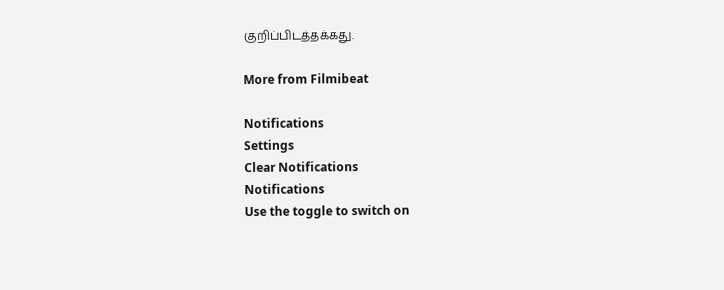குறிப்பிடத்தக்கது.

More from Filmibeat

Notifications
Settings
Clear Notifications
Notifications
Use the toggle to switch on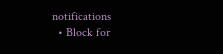notifications
  • Block for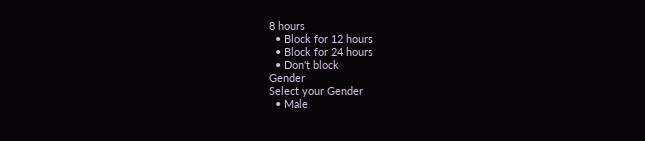8 hours
  • Block for 12 hours
  • Block for 24 hours
  • Don't block
Gender
Select your Gender
  • Male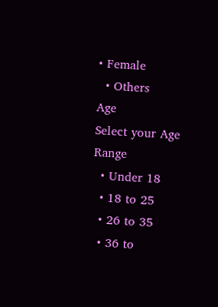• Female
  • Others
Age
Select your Age Range
  • Under 18
  • 18 to 25
  • 26 to 35
  • 36 to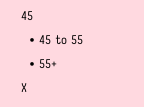45
  • 45 to 55
  • 55+
X